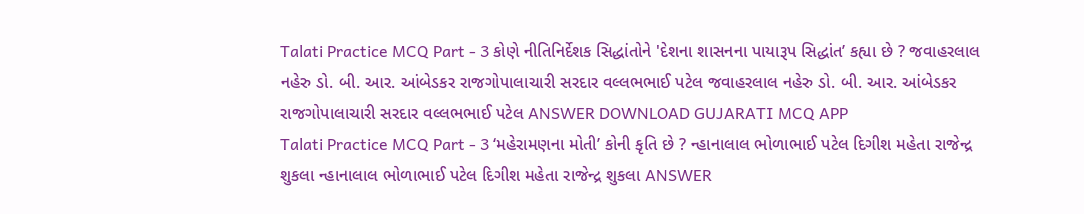Talati Practice MCQ Part - 3 કોણે નીતિનિર્દેશક સિદ્ધાંતોને 'દેશના શાસનના પાયારૂપ સિદ્ધાંત’ કહ્યા છે ? જવાહરલાલ નહેરુ ડો. બી. આર. આંબેડકર રાજગોપાલાચારી સરદાર વલ્લભભાઈ પટેલ જવાહરલાલ નહેરુ ડો. બી. આર. આંબેડકર રાજગોપાલાચારી સરદાર વલ્લભભાઈ પટેલ ANSWER DOWNLOAD GUJARATI MCQ APP
Talati Practice MCQ Part - 3 ‘મહેરામણના મોતી’ કોની કૃતિ છે ? ન્હાનાલાલ ભોળાભાઈ પટેલ દિગીશ મહેતા રાજેન્દ્ર શુકલા ન્હાનાલાલ ભોળાભાઈ પટેલ દિગીશ મહેતા રાજેન્દ્ર શુકલા ANSWER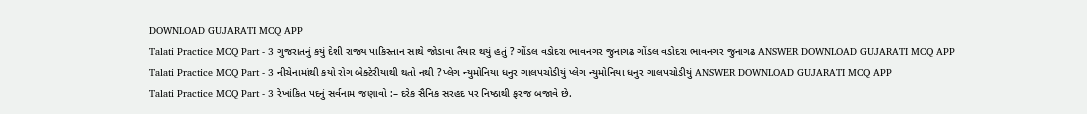DOWNLOAD GUJARATI MCQ APP
Talati Practice MCQ Part - 3 ગુજરાતનું કયું દેશી રાજ્ય પાકિસ્તાન સાથે જોડાવા તૈયાર થયું હતું ? ગોંડલ વડોદરા ભાવનગર જુનાગઢ ગોંડલ વડોદરા ભાવનગર જુનાગઢ ANSWER DOWNLOAD GUJARATI MCQ APP
Talati Practice MCQ Part - 3 નીચેનામાંથી કયો રોગ બેક્ટેરીયાથી થતો નથી ? પ્લેગ ન્યુમોનિયા ધનુર ગાલપચોડીયું પ્લેગ ન્યુમોનિયા ધનુર ગાલપચોડીયું ANSWER DOWNLOAD GUJARATI MCQ APP
Talati Practice MCQ Part - 3 રેખાંકિત પદનું સર્વનામ જણાવો :– દરેક સૈનિક સરહદ પર નિષ્ઠાથી ફરજ બજાવે છે.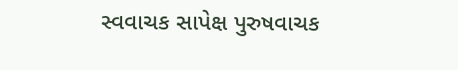સ્વવાચક સાપેક્ષ પુરુષવાચક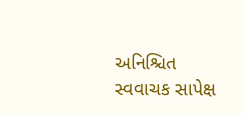અનિશ્ચિત સ્વવાચક સાપેક્ષ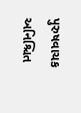પુરુષવાચક અનિશ્ચિત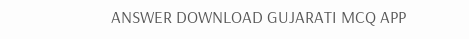ANSWER DOWNLOAD GUJARATI MCQ APP